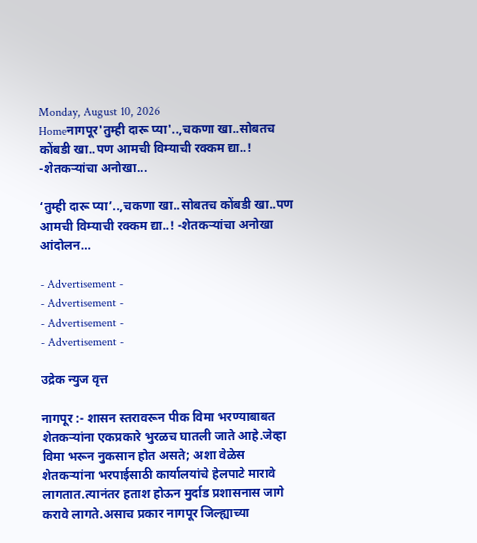Monday, August 10, 2026
Homeनागपूर'तुम्ही दारू प्या'..,चकणा खा..सोबतच कोंबडी खा..पण आमची विम्याची रक्कम द्या..! -शेतकऱ्यांचा अनोखा...

‘तुम्ही दारू प्या’..,चकणा खा..सोबतच कोंबडी खा..पण आमची विम्याची रक्कम द्या..! -शेतकऱ्यांचा अनोखा आंदोलन…

- Advertisement -
- Advertisement -
- Advertisement -
- Advertisement -

उद्रेक न्युज वृत्त

नागपूर :- शासन स्तरावरून पीक विमा भरण्याबाबत शेतकऱ्यांना एकप्रकारे भुरळच घातली जाते आहे.जेव्हा विमा भरून नुकसान होत असते; अशा वेळेस शेतकऱ्यांना भरपाईसाठी कार्यालयांचे हेलपाटे मारावे लागतात.त्यानंतर हताश होऊन मुर्दाड प्रशासनास जागे करावे लागते.असाच प्रकार नागपूर जिल्ह्याच्या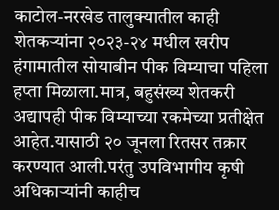काटोल-नरखेड तालुक्यातील काही शेतकऱ्यांना २०२३-२४ मधील खरीप हंगामातील सोयाबीन पीक विम्याचा पहिला हप्ता मिळाला.मात्र, बहुसंख्य शेतकरी अद्यापही पीक विम्याच्या रकमेच्या प्रतीक्षेत आहेत.यासाठी २० जूनला रितसर तक्रार करण्यात आली.परंतु उपविभागीय कृषी अधिकाऱ्यांनी काहीच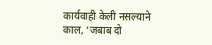कार्यवाही केली नसल्याने काल, ‘जबाब दो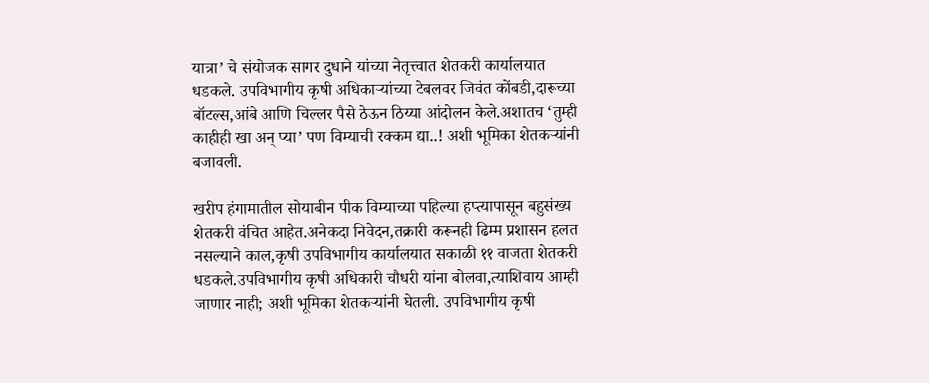यात्रा’ चे संयोजक सागर दुधाने यांच्या नेतृत्त्वात शेतकरी कार्यालयात धडकले. उपविभागीय कृषी अधिकाऱ्यांच्या टेबलवर जिवंत कोंबडी,दारूच्या बॉटल्स,आंबे आणि चिल्लर पैसे ठेऊन ठिय्या आंदोलन केले.अशातच ‘तुम्ही काहीही खा अन् प्या’ पण विम्याची रक्कम द्या..! अशी भूमिका शेतकऱ्यांनी बजावली.

खरीप हंगामातील सोयाबीन पीक विम्याच्या पहिल्या हप्त्यापासून बहुसंख्य शेतकरी वंचित आहेत.अनेकदा निवेदन,तक्रारी करूनही ढिम्म प्रशासन हलत नसल्याने काल,कृषी उपविभागीय कार्यालयात सकाळी ११ वाजता शेतकरी धडकले.उपविभागीय कृषी अधिकारी चौधरी यांना बोलवा,त्याशिवाय आम्ही जाणार नाही; अशी भूमिका शेतकऱ्यांनी घेतली. उपविभागीय कृषी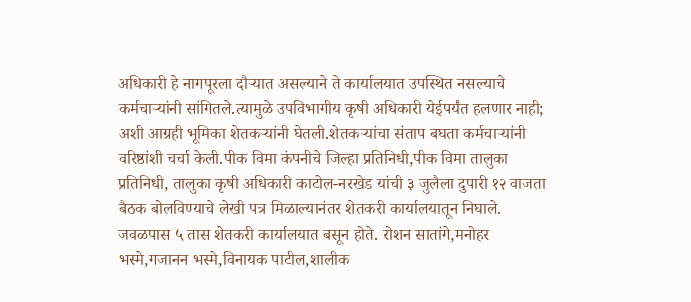अधिकारी हे नागपूरला दौऱ्यात असल्याने ते कार्यालयात उपस्थित नसल्याचे कर्मचाऱ्यांनी सांगितले.त्यामुळे उपविभागीय कृषी अधिकारी येईपर्यंत हलणार नाही; अशी आग्रही भूमिका शेतकऱ्यांनी घेतली.शेतकऱ्यांचा संताप बघता कर्मचाऱ्यांनी वरिष्ठांशी चर्चा केली.पीक विमा कंपनीचे जिल्हा प्रतिनिधी,पीक विमा तालुका प्रतिनिधी, तालुका कृषी अधिकारी काटोल-नरखेड यांची ३ जुलैला दुपारी १२ वाजता बैठक बोलविण्याचे लेखी पत्र मिळाल्यानंतर शेतकरी कार्यालयातून निघाले. जवळपास ५ तास शेतकरी कार्यालयात बसून होते. रोशन सातांगे,मनोहर भस्मे,गजानन भस्मे,विनायक पाटील,शालीक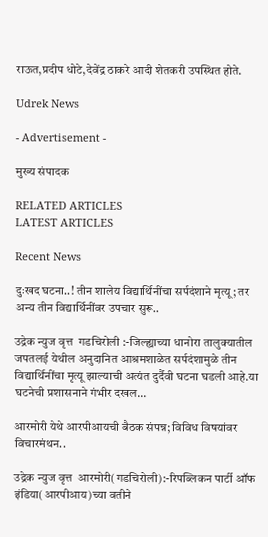राऊत,प्रदीप धोटे,देवेंद्र ठाकरे आदी शेतकरी उपस्थित होते.

Udrek News

- Advertisement -

मुख्य संपादक

RELATED ARTICLES
LATEST ARTICLES

Recent News

दुःखद घटना..! तीन शालेय विद्यार्थिनींचा सर्पदंशाने मृत्यू; तर अन्य तीन विद्यार्थिनींवर उपचार सुरू..

उद्रेक न्युज वृत्त  गडचिरोली :-जिल्ह्याच्या धानोरा तालुक्यातील जपतलई येथील अनुदानित आश्रमशाळेत सर्पदंशामुळे तीन विद्यार्थिनींचा मृत्यू झाल्याची अत्यंत दुर्दैवी घटना घडली आहे.या घटनेची प्रशासनाने गंभीर दखल...

आरमोरी येथे आरपीआयची बैठक संपन्न; विविध विषयांवर विचारमंथन..

उद्रेक न्युज वृत्त  आरमोरी(गडचिरोली):-रिपब्लिकन पार्टी ऑफ इंडिया(आरपीआय)च्या वतीने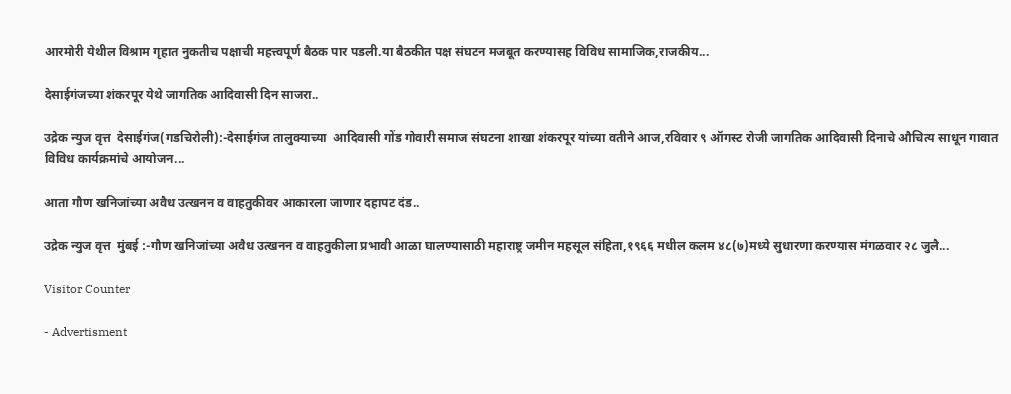आरमोरी येथील विश्राम गृहात नुकतीच पक्षाची महत्त्वपूर्ण बैठक पार पडली.या बैठकीत पक्ष संघटन मजबूत करण्यासह विविध सामाजिक,राजकीय...

देसाईगंजच्या शंकरपूर येथे जागतिक आदिवासी दिन साजरा..

उद्रेक न्युज वृत्त  देसाईगंज(गडचिरोली):-देसाईगंज तालुक्याच्या  आदिवासी गोंड गोवारी समाज संघटना शाखा शंकरपूर यांच्या वतीने आज,रविवार ९ ऑगस्ट रोजी जागतिक आदिवासी दिनाचे औचित्य साधून गावात विविध कार्यक्रमांचे आयोजन...

आता गौण खनिजांच्या अवैध उत्खनन व वाहतुकीवर आकारला जाणार दहापट दंड..

उद्रेक न्युज वृत्त  मुंबई :-गौण खनिजांच्या अवैध उत्खनन व वाहतुकीला प्रभावी आळा घालण्यासाठी महाराष्ट्र जमीन महसूल संहिता,१९६६ मधील कलम ४८(७)मध्ये सुधारणा करण्यास मंगळवार २८ जुलै...

Visitor Counter

- Advertisment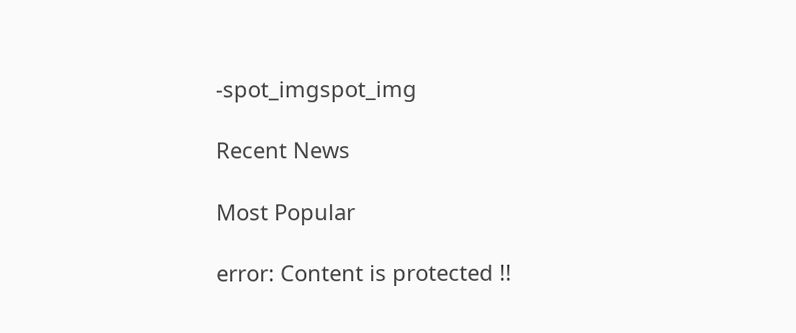-spot_imgspot_img

Recent News

Most Popular

error: Content is protected !!